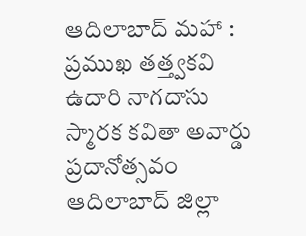ఆదిలాబాద్ మహా : ప్రముఖ తత్త్వకవి ఉదారి నాగదాసు స్మారక కవితా అవార్డు ప్రదానోత్సవం ఆదిలాబాద్ జిల్లా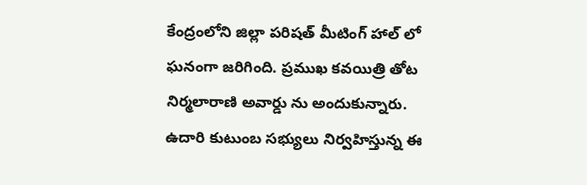కేంద్రంలోని జిల్లా పరిషత్ మీటింగ్ హాల్ లో ఘనంగా జరిగింది. ప్రముఖ కవయిత్రి తోట నిర్మలారాణి అవార్డు ను అందుకున్నారు. ఉదారి కుటుంబ సభ్యులు నిర్వహిస్తున్న ఈ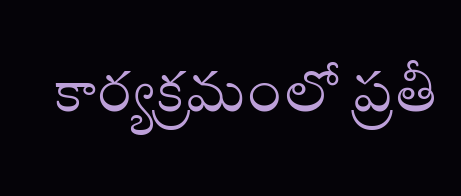కార్యక్రమంలో ప్రతీ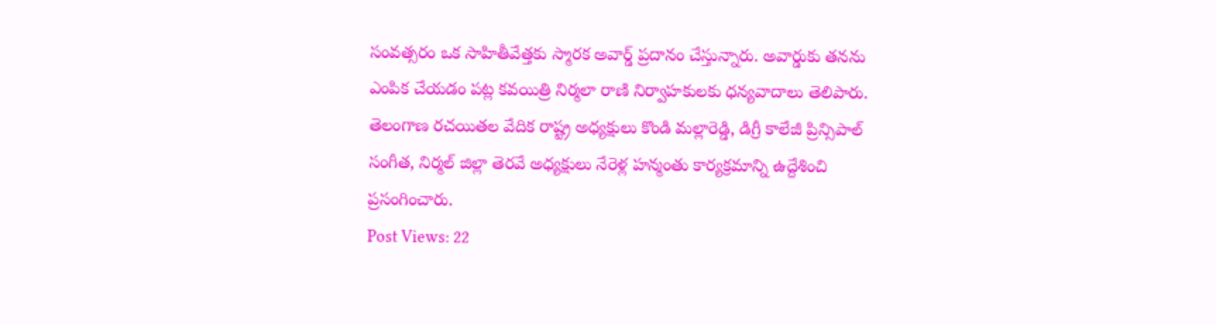సంవత్సరం ఒక సాహితీవేత్తకు స్మారక అవార్డ్ ప్రదానం చేస్తున్నారు. అవార్డుకు తనను ఎంపిక చేయడం పట్ల కవయిత్రి నిర్మలా రాణి నిర్వాహకులకు ధన్యవాదాలు తెలిపారు. తెలంగాణ రచయితల వేదిక రాష్ట్ర అధ్యక్షులు కొండి మల్లారెడ్డి, డిగ్రీ కాలేజీ ప్రిన్సిపాల్ సంగీత, నిర్మల్ జిల్లా తెరవే అధ్యక్షులు నేరెళ్ల హన్మంతు కార్యక్రమాన్ని ఉద్దేశించి ప్రసంగించారు.
Post Views: 22